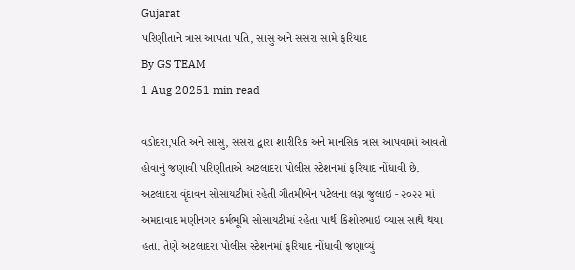Gujarat
પરિણીતાને ત્રાસ આપતા પતિ, સાસુ અને સસરા સામે ફરિયાદ
By GS TEAM
1 Aug 20251 min read

વડોદરા,પતિ અને સાસુ, સસરા દ્વારા શારીરિક અને માનસિક ત્રાસ આપવામાં આવતો હોવાનું જણાવી પરિણીતાએ અટલાદરા પોલીસ સ્ટેશનમાં ફરિયાદ નોંધાવી છે.
અટલાદરા વૃંદાવન સોસાયટીમાં રહેતી ગૌતમીબેન પટેલના લગ્ન જુલાઇ - ૨૦૨૨ માં અમદાવાદ મણીનગર કર્મભૂમિ સોસાયટીમાં રહેતા પાર્થ કિશોરભાઇ વ્યાસ સાથે થયા હતા. તેણે અટલાદરા પોલીસ સ્ટેશનમાં ફરિયાદ નોંધાવી જણાવ્યું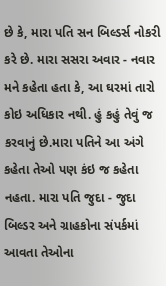છે કે, મારા પતિ સન બિલ્ડર્સ નોકરી કરે છે. મારા સસરા અવાર - નવાર મને કહેતા હતા કે, આ ઘરમાં તારો કોઇ અધિકાર નથી. હું કહું તેવું જ કરવાનું છે.મારા પતિને આ અંગે કહેતા તેઓ પણ કંઇ જ કહેતા નહતા. મારા પતિ જુદા - જુદા બિલ્ડર અને ગ્રાહકોના સંપર્કમાં આવતા તેઓના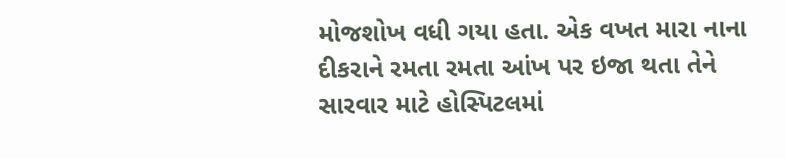મોજશોખ વધી ગયા હતા. એક વખત મારા નાના દીકરાને રમતા રમતા આંખ પર ઇજા થતા તેને સારવાર માટે હોસ્પિટલમાં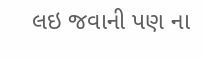લઇ જવાની પણ ના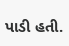પાડી હતી.